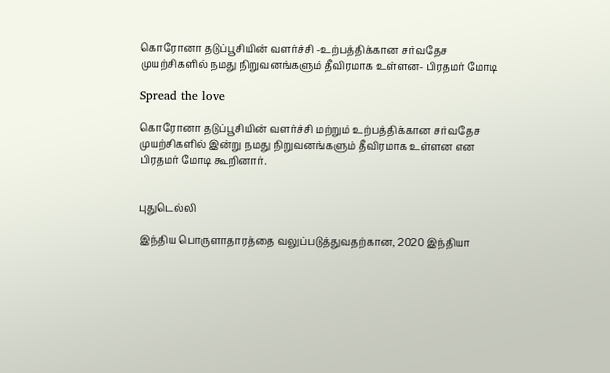கொரோனா தடுப்பூசியின் வளர்ச்சி -உற்பத்திக்கான சர்வதேச முயற்சிகளில் நமது நிறுவனங்களும் தீவிரமாக உள்ளன- பிரதமர் மோடி

Spread the love

கொரோனா தடுப்பூசியின் வளர்ச்சி மற்றும் உற்பத்திக்கான சர்வதேச முயற்சிகளில் இன்று நமது நிறுவனங்களும் தீவிரமாக உள்ளன என பிரதமர் மோடி கூறினார்.


புதுடெல்லி

இந்திய பொருளாதாரத்தை வலுப்படுத்துவதற்கான, 2020 இந்தியா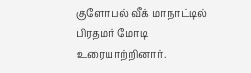குளோபல் வீக் மாநாட்டில் பிரதமர் மோடி உரையாற்றினார்.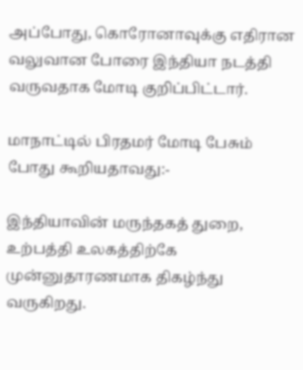அப்போது, கொரோனாவுக்கு எதிரான வலுவான போரை இந்தியா நடத்தி வருவதாக மோடி குறிப்பிட்டார்.

மாநாட்டில் பிரதமர் மோடி பேசும் போது கூறியதாவது:-

இந்தியாவின் மருந்தகத் துறை, உற்பத்தி உலகத்திற்கே முன்னுதாரணமாக திகழ்ந்து வருகிறது.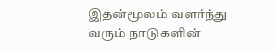இதன்மூலம் வளர்ந்து வரும் நாடுகளின்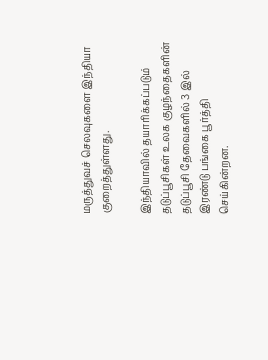மருத்துவச் செலவுகளை இந்தியா குறைத்துள்ளது.

இந்தியாவில் தயாரிக்கப்படும் தடுப்பூசிகள் உலக குழந்தைகளின் தடுப்பூசி தேவைகளில் 3 இல் இரண்டு பங்கை பூர்த்தி செய்கின்றன.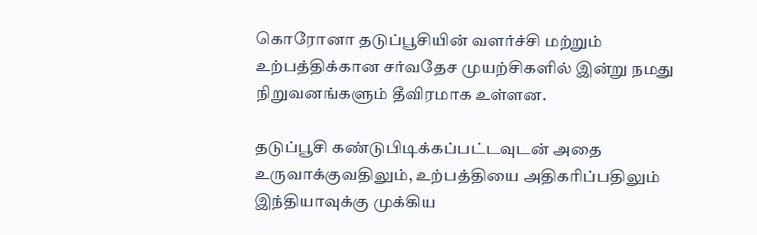கொரோனா தடுப்பூசியின் வளர்ச்சி மற்றும் உற்பத்திக்கான சர்வதேச முயற்சிகளில் இன்று நமது நிறுவனங்களும் தீவிரமாக உள்ளன.

தடுப்பூசி கண்டுபிடிக்கப்பட்டவுடன் அதை உருவாக்குவதிலும், உற்பத்தியை அதிகரிப்பதிலும் இந்தியாவுக்கு முக்கிய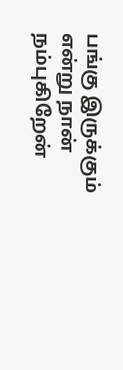பங்கு இருக்கும் என்று நான் நம்புகிறேன்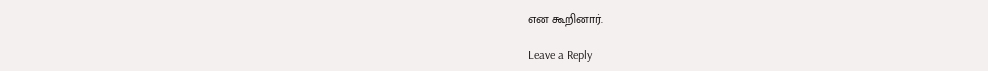என கூறினார்.

Leave a Reply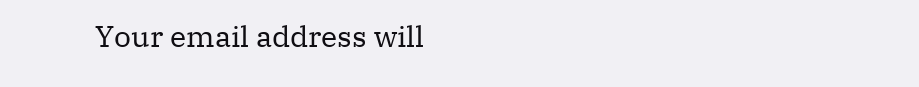Your email address will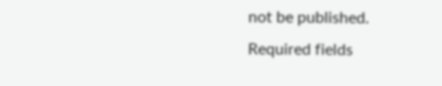not be published. Required fields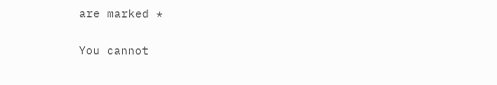are marked *

You cannot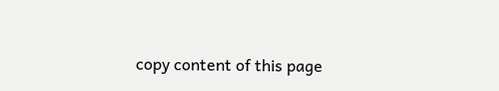copy content of this page